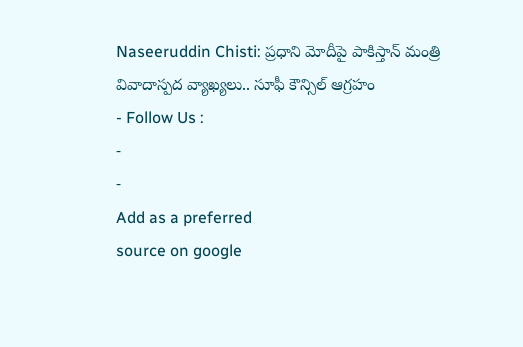Naseeruddin Chisti: ప్రధాని మోదీపై పాకిస్తాన్ మంత్రి వివాదాస్పద వ్యాఖ్యలు.. సూఫీ కౌన్సిల్ ఆగ్రహం
- Follow Us :
-
-
Add as a preferred
source on google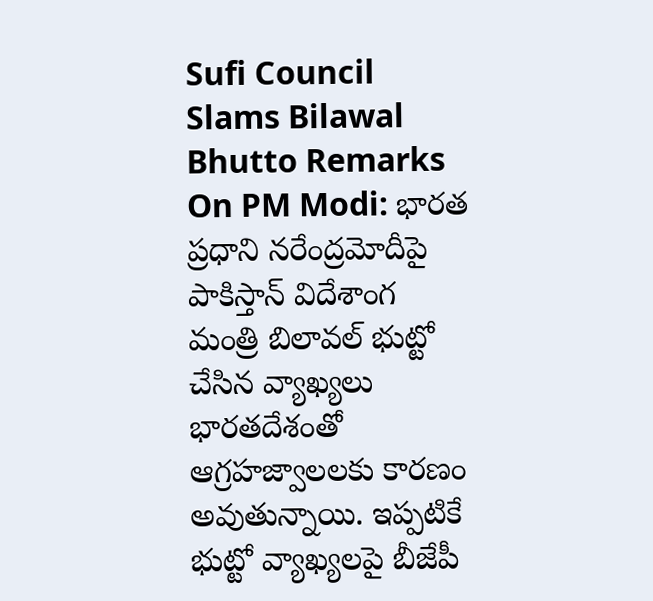Sufi Council Slams Bilawal Bhutto Remarks On PM Modi: భారత ప్రధాని నరేంద్రమోదీపై పాకిస్తాన్ విదేశాంగ మంత్రి బిలావల్ భుట్టో చేసిన వ్యాఖ్యలు భారతదేశంతో ఆగ్రహజ్వాలలకు కారణం అవుతున్నాయి. ఇప్పటికే భుట్టో వ్యాఖ్యలపై బీజేపీ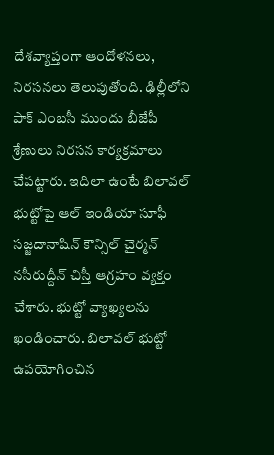దేశవ్యాప్తంగా ఆందోళనలు, నిరసనలు తెలుపుతోంది. ఢిల్లీలోని పాక్ ఎంబసీ ముందు బీజేపీ శ్రేణులు నిరసన కార్యక్రమాలు చేపట్టారు. ఇదిలా ఉంటే బిలావల్ భుట్టోపై ఆల్ ఇండియా సూఫీ సజ్జదానాషిన్ కౌన్సిల్ చైర్మన్ నసీరుద్దీన్ చిస్తీ ఆగ్రహం వ్యక్తం చేశారు. భుట్టో వ్యాఖ్యలను ఖండించారు. బిలావల్ భుట్టో ఉపయోగించిన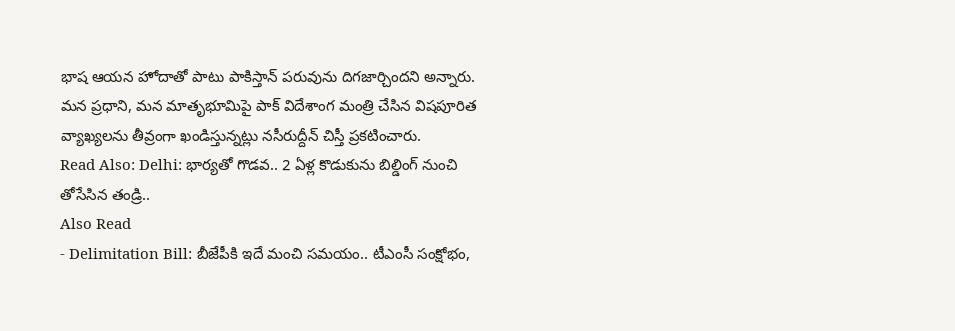భాష ఆయన హోదాతో పాటు పాకిస్తాన్ పరువును దిగజార్చిందని అన్నారు. మన ప్రధాని, మన మాతృభూమిపై పాక్ విదేశాంగ మంత్రి చేసిన విషపూరిత వ్యాఖ్యలను తీవ్రంగా ఖండిస్తున్నట్లు నసీరుద్దీన్ చిస్తీ ప్రకటించారు.
Read Also: Delhi: భార్యతో గొడవ.. 2 ఏళ్ల కొడుకును బిల్డింగ్ నుంచి తోసేసిన తండ్రి..
Also Read
- Delimitation Bill: బీజేపీకి ఇదే మంచి సమయం.. టీఎంసీ సంక్షోభం,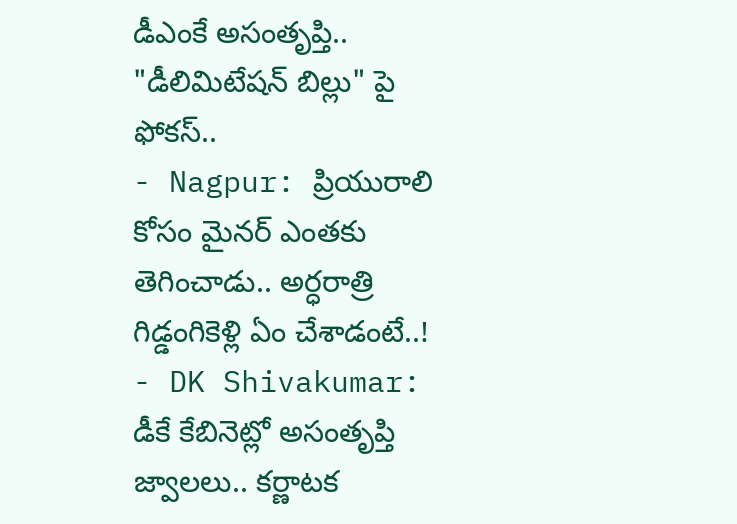డీఎంకే అసంతృప్తి.. "డీలిమిటేషన్ బిల్లు" పై ఫోకస్..
- Nagpur: ప్రియురాలి కోసం మైనర్ ఎంతకు తెగించాడు.. అర్ధరాత్రి గిడ్డంగికెళ్లి ఏం చేశాడంటే..!
- DK Shivakumar: డీకే కేబినెట్లో అసంతృప్తి జ్వాలలు.. కర్ణాటక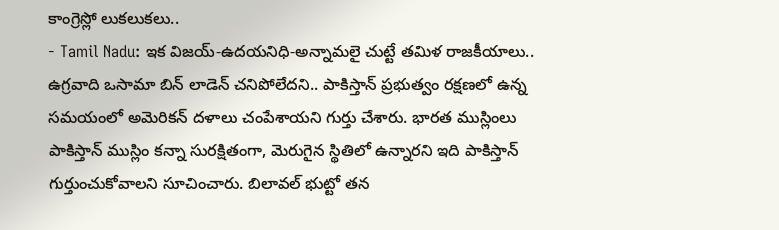కాంగ్రెస్లో లుకలుకలు..
- Tamil Nadu: ఇక విజయ్-ఉదయనిధి-అన్నామలై చుట్టే తమిళ రాజకీయాలు..
ఉగ్రవాది ఒసామా బిన్ లాడెన్ చనిపోలేదని.. పాకిస్తాన్ ప్రభుత్వం రక్షణలో ఉన్న సమయంలో అమెరికన్ దళాలు చంపేశాయని గుర్తు చేశారు. భారత ముస్లింలు పాకిస్తాన్ ముస్లిం కన్నా సురక్షితంగా, మెరుగైన స్థితిలో ఉన్నారని ఇది పాకిస్తాన్ గుర్తుంచుకోవాలని సూచించారు. బిలావల్ భుట్టో తన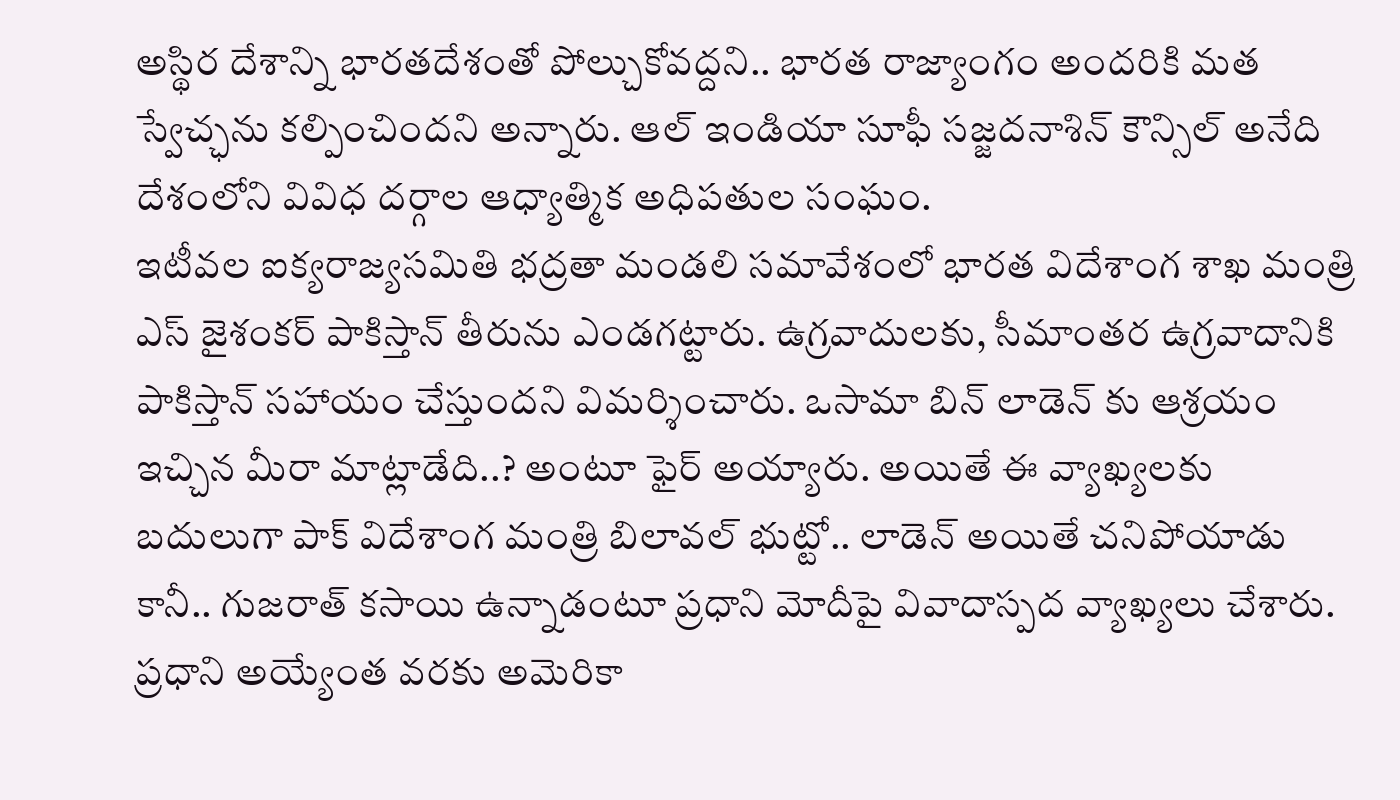అస్థిర దేశాన్ని భారతదేశంతో పోల్చుకోవద్దని.. భారత రాజ్యాంగం అందరికి మత స్వేచ్ఛను కల్పించిందని అన్నారు. ఆల్ ఇండియా సూఫీ సజ్జదనాశిన్ కౌన్సిల్ అనేది దేశంలోని వివిధ దర్గాల ఆధ్యాత్మిక అధిపతుల సంఘం.
ఇటీవల ఐక్యరాజ్యసమితి భద్రతా మండలి సమావేశంలో భారత విదేశాంగ శాఖ మంత్రి ఎస్ జైశంకర్ పాకిస్తాన్ తీరును ఎండగట్టారు. ఉగ్రవాదులకు, సీమాంతర ఉగ్రవాదానికి పాకిస్తాన్ సహాయం చేస్తుందని విమర్శించారు. ఒసామా బిన్ లాడెన్ కు ఆశ్రయం ఇచ్చిన మీరా మాట్లాడేది..? అంటూ ఫైర్ అయ్యారు. అయితే ఈ వ్యాఖ్యలకు బదులుగా పాక్ విదేశాంగ మంత్రి బిలావల్ భుట్టో.. లాడెన్ అయితే చనిపోయాడు కానీ.. గుజరాత్ కసాయి ఉన్నాడంటూ ప్రధాని మోదీపై వివాదాస్పద వ్యాఖ్యలు చేశారు. ప్రధాని అయ్యేంత వరకు అమెరికా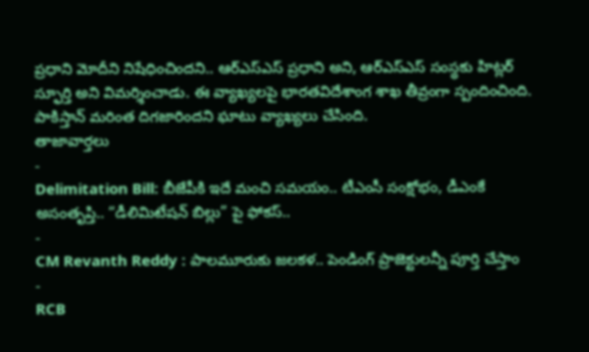ప్రధాని మోదీని నిషేధించిందని.. ఆర్ఎస్ఎస్ ప్రధాని అని, ఆర్ఎస్ఎస్ సంస్థకు హిట్లర్ స్ఫూర్తి అని విమర్శించాడు. ఈ వ్యాఖ్యలపై భారతవిదేశాంగ శాఖ తీవ్రంగా స్పందించింది. పాకిస్తాన్ మరింత దిగజారిందని ఘాటు వ్యాఖ్యలు చేసింది.
తాజావార్తలు
-
Delimitation Bill: బీజేపీకి ఇదే మంచి సమయం.. టీఎంసీ సంక్షోభం, డీఎంకే అసంతృప్తి.. “డీలిమిటేషన్ బిల్లు” పై ఫోకస్..
-
CM Revanth Reddy : పాలమూరుకు జలకళ.. పెండింగ్ ప్రాజెక్టులన్నీ పూర్తి చేస్తాం
-
RCB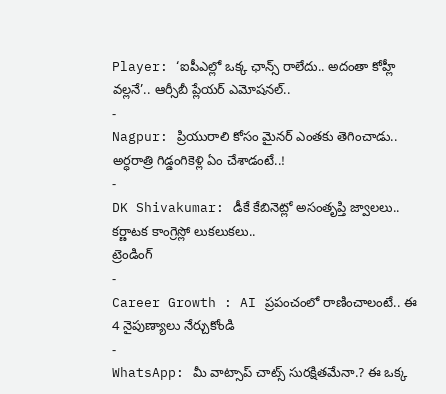Player: ‘ఐపీఎల్లో ఒక్క ఛాన్స్ రాలేదు.. అదంతా కోహ్లీ వల్లనే’.. ఆర్సీబీ ప్లేయర్ ఎమోషనల్..
-
Nagpur: ప్రియురాలి కోసం మైనర్ ఎంతకు తెగించాడు.. అర్ధరాత్రి గిడ్డంగికెళ్లి ఏం చేశాడంటే..!
-
DK Shivakumar: డీకే కేబినెట్లో అసంతృప్తి జ్వాలలు.. కర్ణాటక కాంగ్రెస్లో లుకలుకలు..
ట్రెండింగ్
-
Career Growth : AI ప్రపంచంలో రాణించాలంటే.. ఈ 4 నైపుణ్యాలు నేర్చుకోండి
-
WhatsApp: మీ వాట్సాప్ చాట్స్ సురక్షితమేనా.? ఈ ఒక్క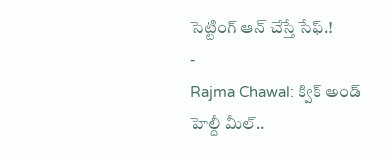సెట్టింగ్ ఆన్ చేస్తే సేఫ్.!
-
Rajma Chawal: క్విక్ అండ్ హెల్దీ మీల్..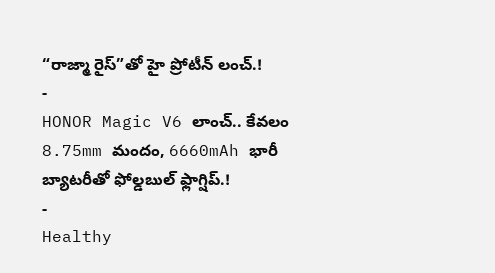“రాజ్మా రైస్”తో హై ప్రోటీన్ లంచ్.!
-
HONOR Magic V6 లాంచ్.. కేవలం 8.75mm మందం, 6660mAh భారీ బ్యాటరీతో ఫోల్డబుల్ ఫ్లాగ్షిప్.!
-
Healthy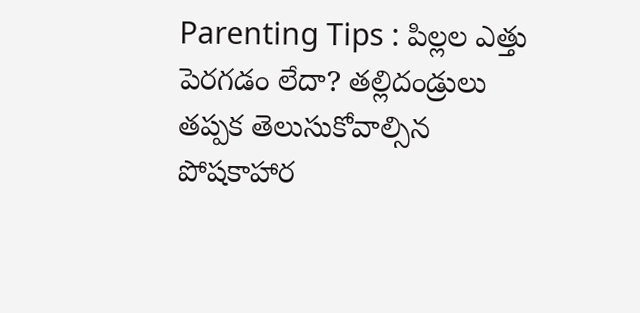Parenting Tips : పిల్లల ఎత్తు పెరగడం లేదా? తల్లిదండ్రులు తప్పక తెలుసుకోవాల్సిన పోషకాహార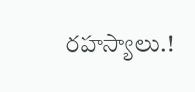రహస్యాలు.!